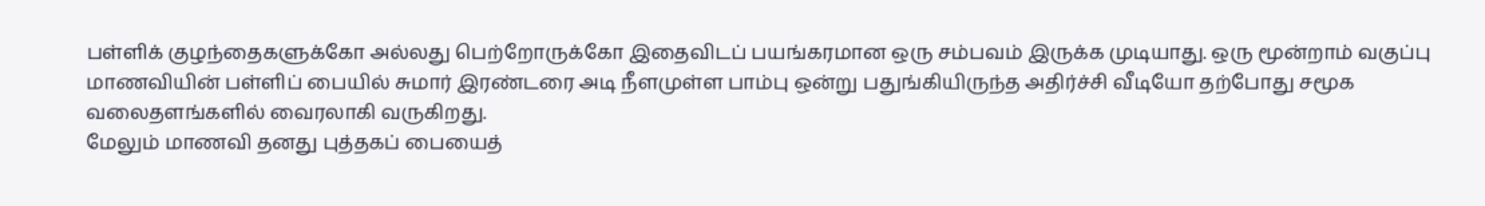பள்ளிக் குழந்தைகளுக்கோ அல்லது பெற்றோருக்கோ இதைவிடப் பயங்கரமான ஒரு சம்பவம் இருக்க முடியாது. ஒரு மூன்றாம் வகுப்பு மாணவியின் பள்ளிப் பையில் சுமார் இரண்டரை அடி நீளமுள்ள பாம்பு ஒன்று பதுங்கியிருந்த அதிர்ச்சி வீடியோ தற்போது சமூக வலைதளங்களில் வைரலாகி வருகிறது.
மேலும் மாணவி தனது புத்தகப் பையைத்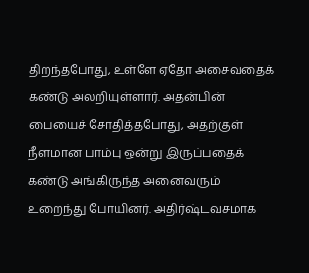திறந்தபோது, உள்ளே ஏதோ அசைவதைக் கண்டு அலறியுள்ளார். அதன்பின் பையைச் சோதித்தபோது, அதற்குள் நீளமான பாம்பு ஒன்று இருப்பதைக் கண்டு அங்கிருந்த அனைவரும் உறைந்து போயினர். அதிர்ஷ்டவசமாக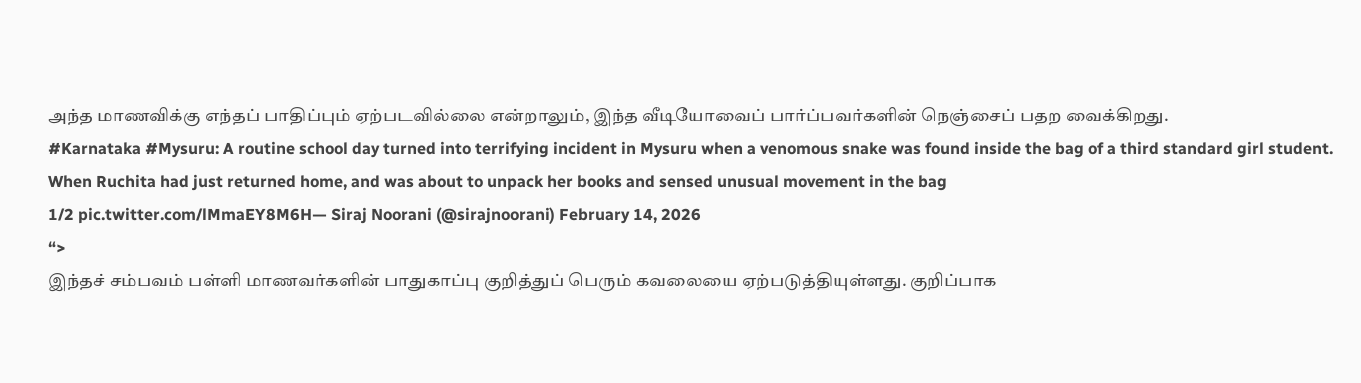அந்த மாணவிக்கு எந்தப் பாதிப்பும் ஏற்படவில்லை என்றாலும், இந்த வீடியோவைப் பார்ப்பவர்களின் நெஞ்சைப் பதற வைக்கிறது.
#Karnataka #Mysuru: A routine school day turned into terrifying incident in Mysuru when a venomous snake was found inside the bag of a third standard girl student. When Ruchita had just returned home, and was about to unpack her books and sensed unusual movement in the bag
1/2 pic.twitter.com/lMmaEY8M6H— Siraj Noorani (@sirajnoorani) February 14, 2026
“>
இந்தச் சம்பவம் பள்ளி மாணவர்களின் பாதுகாப்பு குறித்துப் பெரும் கவலையை ஏற்படுத்தியுள்ளது. குறிப்பாக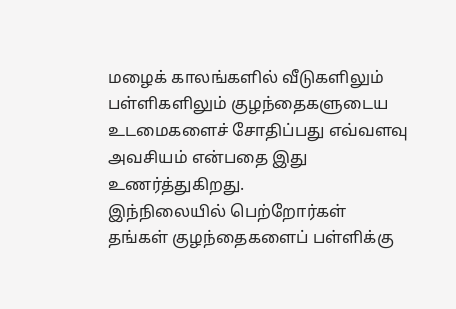மழைக் காலங்களில் வீடுகளிலும் பள்ளிகளிலும் குழந்தைகளுடைய உடமைகளைச் சோதிப்பது எவ்வளவு அவசியம் என்பதை இது உணர்த்துகிறது.
இந்நிலையில் பெற்றோர்கள் தங்கள் குழந்தைகளைப் பள்ளிக்கு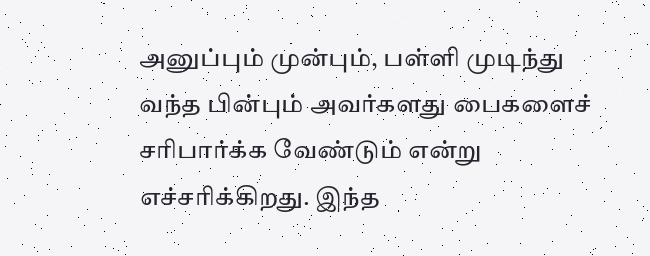அனுப்பும் முன்பும், பள்ளி முடிந்து வந்த பின்பும் அவர்களது பைகளைச் சரிபார்க்க வேண்டும் என்று எச்சரிக்கிறது. இந்த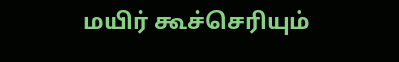மயிர் கூச்செரியும்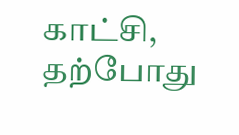காட்சி, தற்போது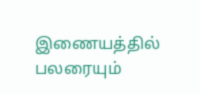இணையத்தில் பலரையும்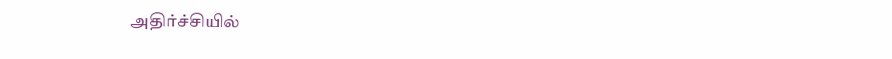அதிர்ச்சியில்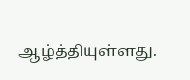ஆழ்த்தியுள்ளது.